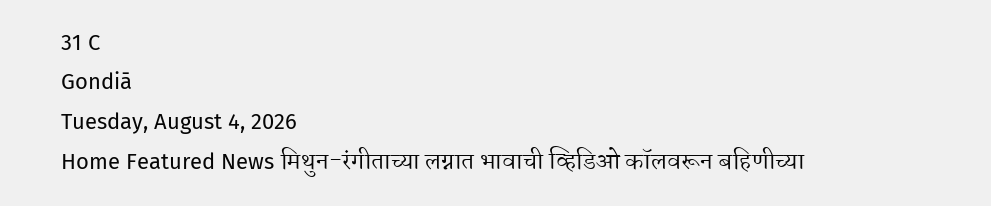31 C
Gondiā
Tuesday, August 4, 2026
Home Featured News मिथुन-रंगीताच्या लग्नात भावाची व्हिडिओ कॉलवरून बहिणीच्या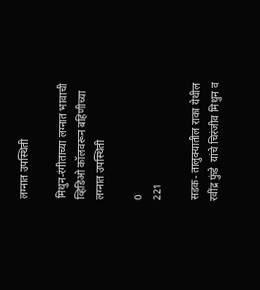लग्नात उपस्थिती

मिथुन-रंगीताच्या लग्नात भावाची व्हिडिओ कॉलवरून बहिणीच्या लग्नात उपस्थिती

0
221

सडक- तालुक्यातील राका येथील रवींद्र फुंडे  यांचे चिरंजीव मिथुन व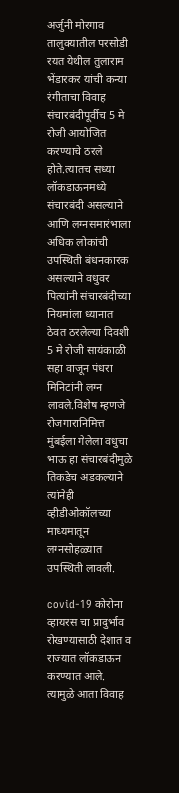अर्जुनी मोरगाव तालुक्यातील परसोडी रयत येथील तुलाराम भेंडारकर यांची कन्या रंगीताचा विवाह संचारबंदीपूर्वीच 5 मे रोजी आयोजित करण्याचे ठरले होते.त्यातच सध्या लॉकडाऊनमध्ये संचारबंदी असल्याने आणि लग्नसमारंभाला अधिक लोकांची उपस्थिती बंधनकारक असल्याने वधुवर पित्यांनी संचारबंदीच्या नियमांला ध्यानात ठेवत ठरलेल्या दिवशी 5 मे रोजी सायंकाळी सहा वाजून पंधरा मिनिटांनी लग्न लावले.विशेष म्हणजे रोजगारानिमित्त मुंबईला गेलेला वधुचा भाऊ हा संचारबंदीमुळे तिकडेच अडकल्याने त्यांनेही व्हीडीओकॉलच्या माध्यमातून लग्नसोहळ्यात उपस्थिती लावली.

covid-19 कोरोना व्हायरस चा प्रादुर्भाव रोखण्यासाठी देशात व राज्यात लॉकडाऊन करण्यात आले. त्यामुळे आता विवाह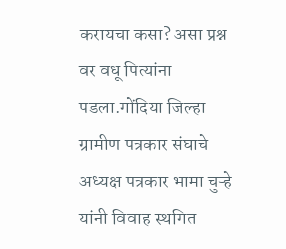करायचा कसा? असा प्रश्न वर वधू पित्यांना पडला.गोंदिया जिल्हा ग्रामीण पत्रकार संघाचे अध्यक्ष पत्रकार भामा चुऱ्हे यांनी विवाह स्थगित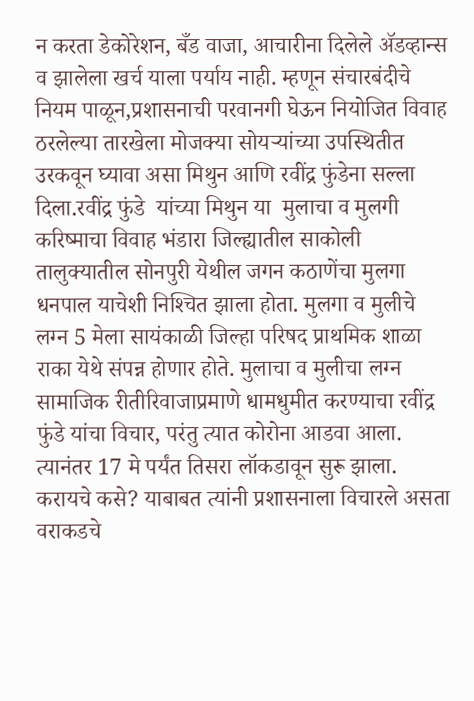न करता डेकोरेशन, बँड वाजा, आचारीना दिलेले ॲडव्हान्स व झालेला खर्च याला पर्याय नाही. म्हणून संचारबंदीचे नियम पाळून,प्रशासनाची परवानगी घेऊन नियोजित विवाह ठरलेल्या तारखेला मोजक्या सोयऱ्यांच्या उपस्थितीत उरकवून घ्यावा असा मिथुन आणि रवींद्र फुंडेना सल्ला दिला.रवींद्र फुंडे  यांच्या मिथुन या  मुलाचा व मुलगी करिष्माचा विवाह भंडारा जिल्ह्यातील साकोली तालुक्यातील सोनपुरी येथील जगन कठाणेंचा मुलगा धनपाल याचेशी निश्‍चित झाला होता. मुलगा व मुलीचे लग्न 5 मेला सायंकाळी जिल्हा परिषद प्राथमिक शाळा राका येथे संपन्न होणार होते. मुलाचा व मुलीचा लग्न सामाजिक रीतीरिवाजाप्रमाणे धामधुमीत करण्याचा रवींद्र फुंडे यांचा विचार, परंतु त्यात कोरोना आडवा आला. त्यानंतर 17 मे पर्यंत तिसरा लॉकडावून सुरू झाला. करायचे कसे? याबाबत त्यांनी प्रशासनाला विचारले असता वराकडचे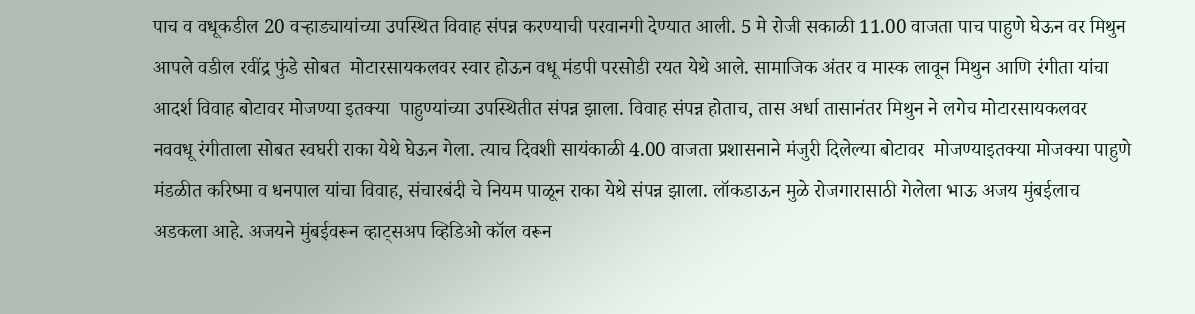पाच व वधूकडील 20 वऱ्हाड्यायांच्या उपस्थित विवाह संपन्न करण्याची परवानगी देण्यात आली. 5 मे रोजी सकाळी 11.00 वाजता पाच पाहुणे घेऊन वर मिथुन आपले वडील रवींद्र फुंडे सोबत  मोटारसायकलवर स्वार होऊन वधू मंडपी परसोडी रयत येथे आले. सामाजिक अंतर व मास्क लावून मिथुन आणि रंगीता यांचा आदर्श विवाह बोटावर मोजण्या इतक्या  पाहुण्यांच्या उपस्थितीत संपन्न झाला. विवाह संपन्न होताच, तास अर्धा तासानंतर मिथुन ने लगेच मोटारसायकलवर नववधू रंगीताला सोबत स्वघरी राका येथे घेऊन गेला. त्याच दिवशी सायंकाळी 4.00 वाजता प्रशासनाने मंजुरी दिलेल्या बोटावर  मोजण्याइतक्या मोजक्या पाहुणे मंडळीत करिष्मा व धनपाल यांचा विवाह, संचारबंदी चे नियम पाळून राका येथे संपन्न झाला. लॉकडाऊन मुळे रोजगारासाठी गेलेला भाऊ अजय मुंबईलाच अडकला आहे. अजयने मुंबईवरून व्हाट्सअप व्हिडिओ कॉल वरून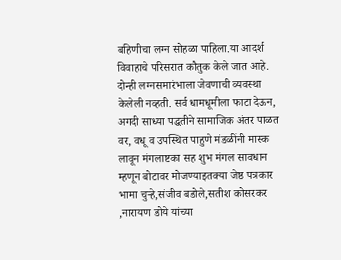बहिणीचा लग्न सोहळा पाहिला.या आदर्श विवाहाचे परिसरात कौतुक केले जात आहे. दोन्ही लग्नसमारंभाला जेवणाची व्यवस्था केलेली नव्हती. सर्व धामधूमीला फाटा देऊन, अगदी साध्या पद्धतीने सामाजिक अंतर पाळत वर, वधू व उपस्थित पाहुणे मंडळींनी मास्क लावून मंगलाष्टका सह शुभ मंगल सावधान म्हणून बोटावर मोजण्याइतक्या जेष्ठ पत्रकार भामा चुऱ्हे,संजीव बडोले,सतीश कोसरकर ,नारायण डोये यांच्या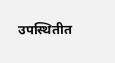उपस्थितीत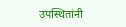उपस्थितांनी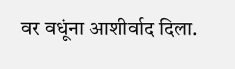वर वधूंना आशीर्वाद दिला.